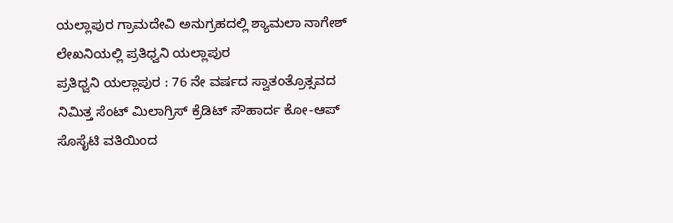ಯಲ್ಲಾಪುರ ಗ್ರಾಮದೇವಿ ಅನುಗ್ರಹದಲ್ಲಿ ಶ್ಯಾಮಲಾ ನಾಗೇಶ್ ಲೇಖನಿಯಲ್ಲಿ ಪ್ರತಿಧ್ವನಿ ಯಲ್ಲಾಪುರ
ಪ್ರತಿಧ್ವನಿ ಯಲ್ಲಾಪುರ : 76 ನೇ ವರ್ಷದ ಸ್ವಾತಂತ್ರೊತ್ಸವದ ನಿಮಿತ್ತ ಸೆಂಟ್ ಮಿಲಾಗ್ರಿಸ್ ಕ್ರೆಡಿಟ್ ಸೌಹಾರ್ದ ಕೋ-ಆಪ್ ಸೊಸೈಟಿ ವತಿಯಿಂದ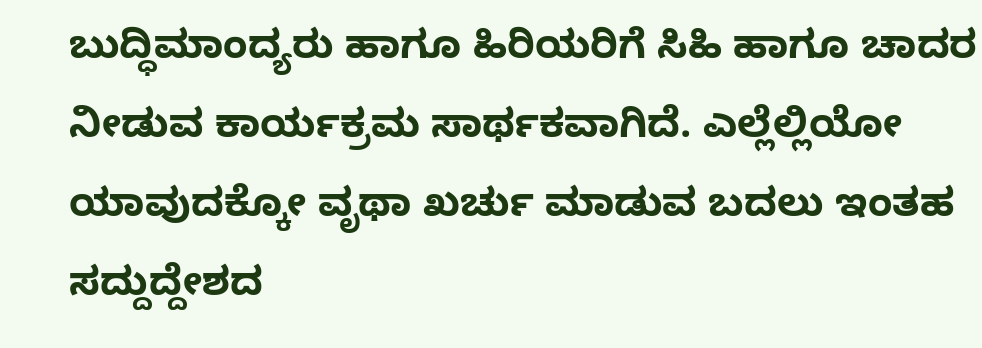ಬುದ್ಧಿಮಾಂದ್ಯರು ಹಾಗೂ ಹಿರಿಯರಿಗೆ ಸಿಹಿ ಹಾಗೂ ಚಾದರ ನೀಡುವ ಕಾರ್ಯಕ್ರಮ ಸಾರ್ಥಕವಾಗಿದೆ. ಎಲ್ಲೆಲ್ಲಿಯೋ ಯಾವುದಕ್ಕೋ ವೃಥಾ ಖರ್ಚು ಮಾಡುವ ಬದಲು ಇಂತಹ ಸದ್ದುದ್ದೇಶದ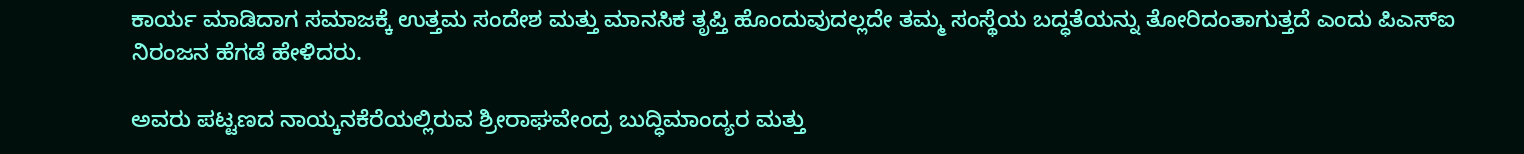ಕಾರ್ಯ ಮಾಡಿದಾಗ ಸಮಾಜಕ್ಕೆ ಉತ್ತಮ ಸಂದೇಶ ಮತ್ತು ಮಾನಸಿಕ ತೃಪ್ತಿ ಹೊಂದುವುದಲ್ಲದೇ ತಮ್ಮ ಸಂಸ್ಥೆಯ ಬದ್ಧತೆಯನ್ನು ತೋರಿದಂತಾಗುತ್ತದೆ ಎಂದು ಪಿಎಸ್ಐ ನಿರಂಜನ ಹೆಗಡೆ ಹೇಳಿದರು.

ಅವರು ಪಟ್ಟಣದ ನಾಯ್ಕನಕೆರೆಯಲ್ಲಿರುವ ಶ್ರೀರಾಘವೇಂದ್ರ ಬುದ್ಧಿಮಾಂದ್ಯರ ಮತ್ತು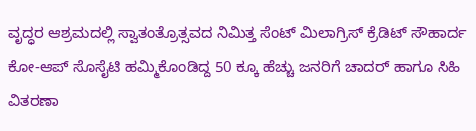ವೃದ್ಧರ ಆಶ್ರಮದಲ್ಲಿ ಸ್ವಾತಂತ್ರೊತ್ಸವದ ನಿಮಿತ್ತ ಸೆಂಟ್ ಮಿಲಾಗ್ರಿಸ್ ಕ್ರೆಡಿಟ್ ಸೌಹಾರ್ದ ಕೋ-ಆಪ್ ಸೊಸೈಟಿ ಹಮ್ಮಿಕೊಂಡಿದ್ದ 50 ಕ್ಕೂ ಹೆಚ್ಚು ಜನರಿಗೆ ಚಾದರ್ ಹಾಗೂ ಸಿಹಿ ವಿತರಣಾ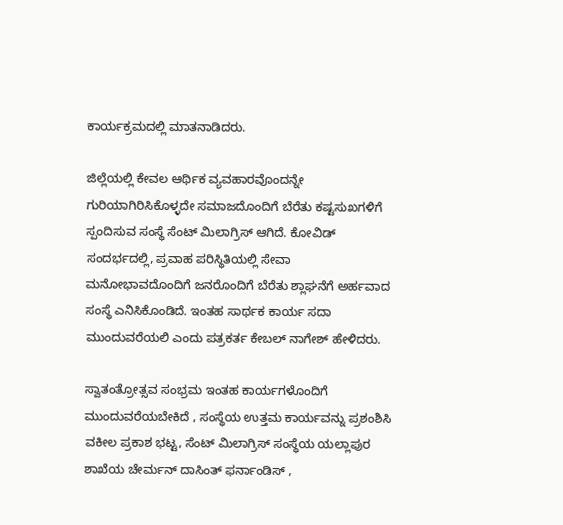ಕಾರ್ಯಕ್ರಮದಲ್ಲಿ ಮಾತನಾಡಿದರು.

ಜಿಲ್ಲೆಯಲ್ಲಿ ಕೇವಲ ಆರ್ಥಿಕ ವ್ಯವಹಾರವೊಂದನ್ನೇ ಗುರಿಯಾಗಿರಿಸಿಕೊಳ್ಳದೇ ಸಮಾಜದೊಂದಿಗೆ ಬೆರೆತು ಕಷ್ಟಸುಖಗಳಿಗೆ ಸ್ಪಂದಿಸುವ ಸಂಸ್ಥೆ ಸೆಂಟ್ ಮಿಲಾಗ್ರಿಸ್ ಆಗಿದೆ. ಕೋವಿಡ್ ಸಂದರ್ಭದಲ್ಲಿ, ಪ್ರವಾಹ ಪರಿಸ್ಥಿತಿಯಲ್ಲಿ ಸೇವಾ ಮನೋಭಾವದೊಂದಿಗೆ ಜನರೊಂದಿಗೆ ಬೆರೆತು ಶ್ಲಾಘನೆಗೆ ಅರ್ಹವಾದ ಸಂಸ್ಥೆ ಎನಿಸಿಕೊಂಡಿದೆ. ಇಂತಹ ಸಾರ್ಥಕ ಕಾರ್ಯ ಸದಾ ಮುಂದುವರೆಯಲಿ ಎಂದು ಪತ್ರಕರ್ತ ಕೇಬಲ್ ನಾಗೇಶ್ ಹೇಳಿದರು.

ಸ್ವಾತಂತ್ರೋತ್ಸವ ಸಂಭ್ರಮ ಇಂತಹ ಕಾರ್ಯಗಳೊಂದಿಗೆ ಮುಂದುವರೆಯಬೇಕಿದೆ , ಸಂಸ್ಥೆಯ ಉತ್ತಮ ಕಾರ್ಯವನ್ನು ಪ್ರಶಂಶಿಸಿ ವಕೀಲ ಪ್ರಕಾಶ ಭಟ್ಟ, ಸೆಂಟ್ ಮಿಲಾಗ್ರಿಸ್ ಸಂಸ್ಥೆಯ ಯಲ್ಲಾಪುರ ಶಾಖೆಯ ಚೇರ್ಮನ್ ದಾಸಿಂತ್ ಫರ್ನಾಂಡಿಸ್ ,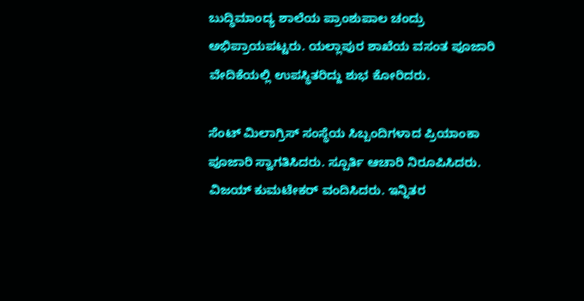ಬುದ್ಧಿಮಾಂದ್ಯ ಶಾಲೆಯ ಪ್ರಾಂಶುಪಾಲ ಚಂದ್ರು ಅಭಿಪ್ರಾಯಪಟ್ಟರು. ಯಲ್ಲಾಪುರ ಶಾಖೆಯ ವಸಂತ ಪೂಜಾರಿ ವೇದಿಕೆಯಲ್ಲಿ ಉಪಸ್ಥಿತರಿದ್ದು ಶುಭ ಕೋರಿದರು.

ಸೆಂಟ್ ಮಿಲಾಗ್ರಿಸ್ ಸಂಸ್ಥೆಯ ಸಿಬ್ಬಂದಿಗಳಾದ ಪ್ರಿಯಾಂಕಾ ಪೂಜಾರಿ ಸ್ವಾಗತಿಸಿದರು. ಸ್ಪೂರ್ತಿ ಆಚಾರಿ ನಿರೂಪಿಸಿದರು. ವಿಜಯ್ ಕುಮಟೇಕರ್ ವಂದಿಸಿದರು. ಇನ್ನಿತರ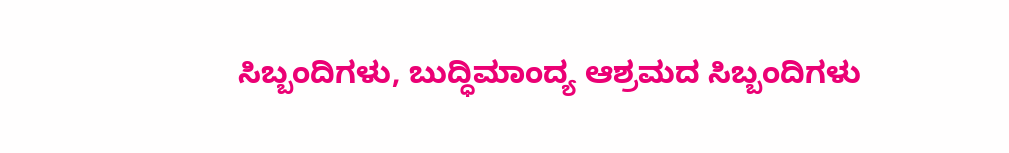ಸಿಬ್ಬಂದಿಗಳು, ಬುದ್ಧಿಮಾಂದ್ಯ ಆಶ್ರಮದ ಸಿಬ್ಬಂದಿಗಳು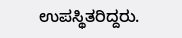ಉಪಸ್ಥಿತರಿದ್ದರು.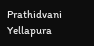Prathidvani Yellapura